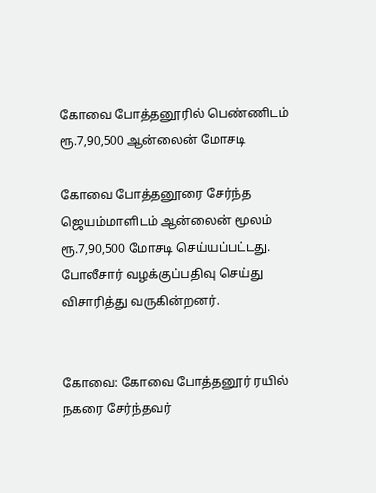கோவை போத்தனூரில் பெண்ணிடம் ரூ.7,90,500 ஆன்லைன் மோசடி

கோவை போத்தனூரை சேர்ந்த ஜெயம்மாளிடம் ஆன்லைன் மூலம் ரூ.7,90,500 மோசடி செய்யப்பட்டது. போலீசார் வழக்குப்பதிவு செய்து விசாரித்து வருகின்றனர்.


கோவை: கோவை போத்தனூர் ரயில் நகரை சேர்ந்தவர்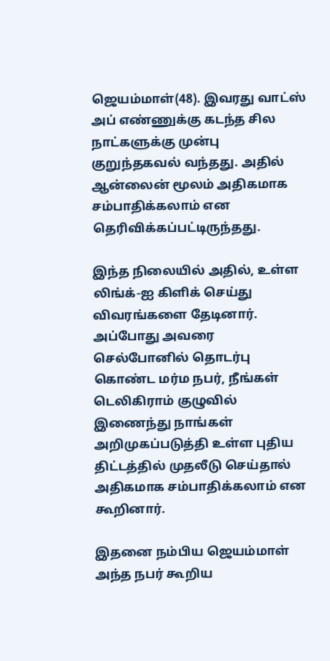ஜெயம்மாள்(48). இவரது வாட்ஸ் அப் எண்ணுக்கு கடந்த சில நாட்களுக்கு முன்பு குறுந்தகவல் வந்தது. அதில் ஆன்லைன் மூலம் அதிகமாக சம்பாதிக்கலாம் என தெரிவிக்கப்பட்டிருந்தது.

இந்த நிலையில் அதில், உள்ள லிங்க்-ஐ கிளிக் செய்து விவரங்களை தேடினார். அப்போது அவரை செல்போனில் தொடர்பு கொண்ட மர்ம நபர், நீங்கள் டெலிகிராம் குழுவில் இணைந்து நாங்கள் அறிமுகப்படுத்தி உள்ள புதிய திட்டத்தில் முதலீடு செய்தால் அதிகமாக சம்பாதிக்கலாம் என கூறினார்.

இதனை நம்பிய ஜெயம்மாள் அந்த நபர் கூறிய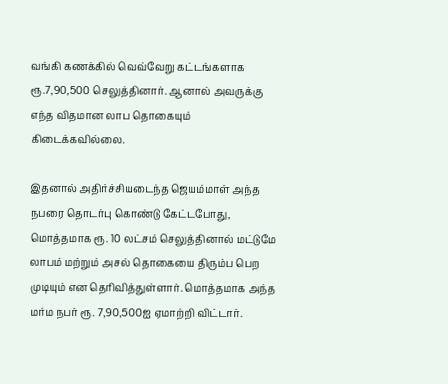வங்கி கணக்கில் வெவ்வேறு கட்டங்களாக ரூ.7,90,500 செலுத்தினார். ஆனால் அவருக்கு எந்த விதமான லாப தொகையும் கிடைக்கவில்லை.

இதனால் அதிர்ச்சியடைந்த ஜெயம்மாள் அந்த நபரை தொடர்பு கொண்டு கேட்டபோது, மொத்தமாக ரூ. 10 லட்சம் செலுத்தினால் மட்டுமே லாபம் மற்றும் அசல் தொகையை திரும்ப பெற முடியும் என தெரிவித்துள்ளார். மொத்தமாக அந்த மர்ம நபர் ரூ. 7,90,500ஐ ஏமாற்றி விட்டார்.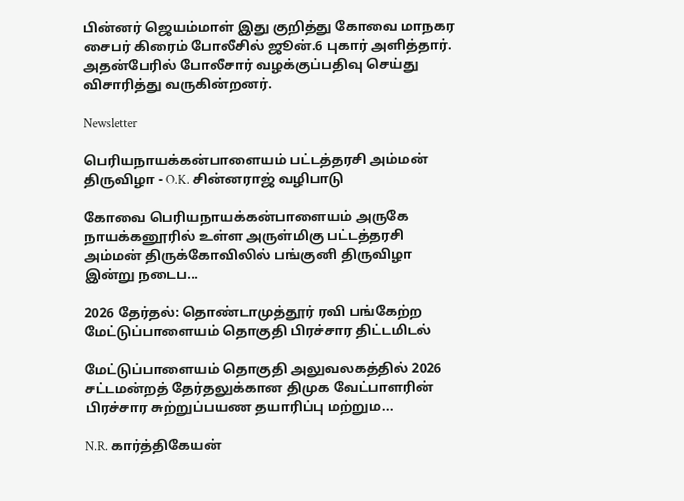பின்னர் ஜெயம்மாள் இது குறித்து கோவை மாநகர சைபர் கிரைம் போலீசில் ஜூன்.6 புகார் அளித்தார். அதன்பேரில் போலீசார் வழக்குப்பதிவு செய்து விசாரித்து வருகின்றனர்.

Newsletter

பெரியநாயக்கன்பாளையம் பட்டத்தரசி அம்மன் திருவிழா - O.K. சின்னராஜ் வழிபாடு

கோவை பெரியநாயக்கன்பாளையம் அருகே நாயக்கனூரில் உள்ள அருள்மிகு பட்டத்தரசி அம்மன் திருக்கோவிலில் பங்குனி திருவிழா இன்று நடைப...

2026 தேர்தல்: தொண்டாமுத்தூர் ரவி பங்கேற்ற மேட்டுப்பாளையம் தொகுதி பிரச்சார திட்டமிடல்

மேட்டுப்பாளையம் தொகுதி அலுவலகத்தில் 2026 சட்டமன்றத் தேர்தலுக்கான திமுக வேட்பாளரின் பிரச்சார சுற்றுப்பயண தயாரிப்பு மற்றும...

N.R. கார்த்திகேயன்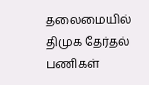தலைமையில் திமுக தேர்தல் பணிகள்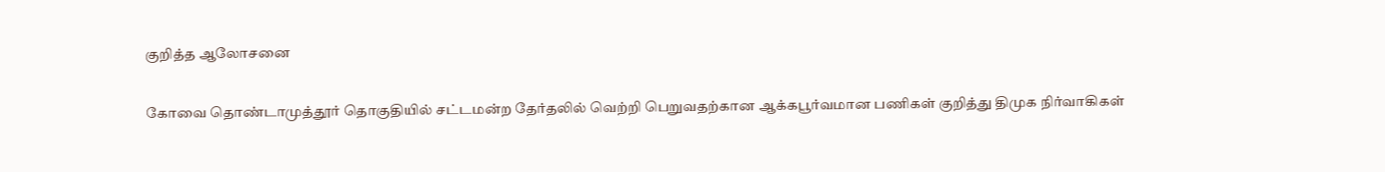குறித்த ஆலோசனை

கோவை தொண்டாமுத்தூர் தொகுதியில் சட்டமன்ற தேர்தலில் வெற்றி பெறுவதற்கான ஆக்கபூர்வமான பணிகள் குறித்து திமுக நிர்வாகிகள்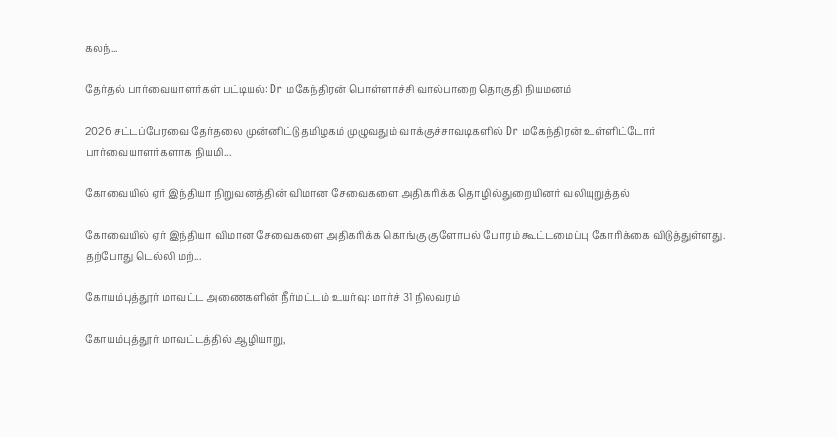கலந்...

தேர்தல் பார்வையாளர்கள் பட்டியல்: Dr மகேந்திரன் பொள்ளாச்சி வால்பாறை தொகுதி நியமனம்

2026 சட்டப்பேரவை தேர்தலை முன்னிட்டு தமிழகம் முழுவதும் வாக்குச்சாவடிகளில் Dr மகேந்திரன் உள்ளிட்டோர் பார்வையாளர்களாக நியமி...

கோவையில் ஏர் இந்தியா நிறுவனத்தின் விமான சேவைகளை அதிகரிக்க தொழில்துறையினர் வலியுறுத்தல்

கோவையில் ஏர் இந்தியா விமான சேவைகளை அதிகரிக்க கொங்கு குளோபல் போரம் கூட்டமைப்பு கோரிக்கை விடுத்துள்ளது. தற்போது டெல்லி மற்...

கோயம்புத்தூர் மாவட்ட அணைகளின் நீர்மட்டம் உயர்வு: மார்ச் 31 நிலவரம்

கோயம்புத்தூர் மாவட்டத்தில் ஆழியாறு,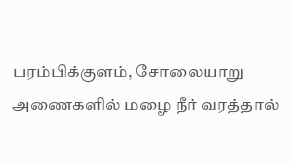பரம்பிக்குளம், சோலையாறு அணைகளில் மழை நீர் வரத்தால்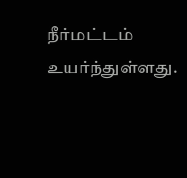நீர்மட்டம் உயர்ந்துள்ளது.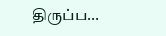திருப்ப...